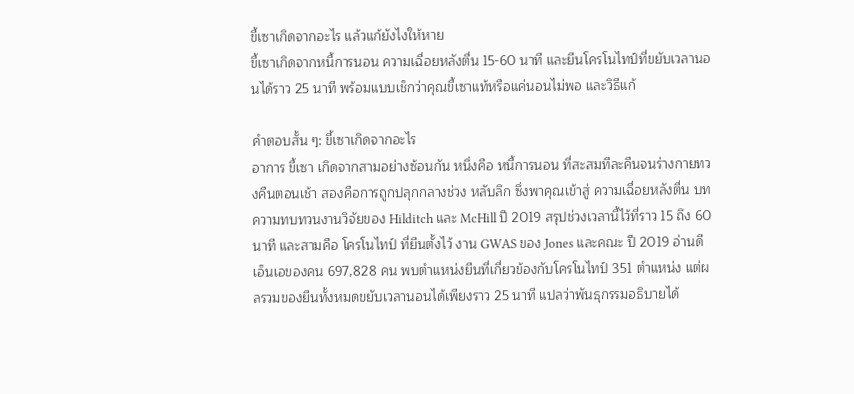ขี้เซาเกิดจากอะไร แล้วแก้ยังไงให้หาย
ขี้เซาเกิดจากหนี้การนอน ความเฉื่อยหลังตื่น 15-60 นาที และยีนโครโนไทป์ที่ขยับเวลานอนได้ราว 25 นาที พร้อมแบบเช็กว่าคุณขี้เซาแท้หรือแค่นอนไม่พอ และวิธีแก้

คำตอบสั้น ๆ: ขี้เซาเกิดจากอะไร
อาการ ขี้เซา เกิดจากสามอย่างซ้อนกัน หนึ่งคือ หนี้การนอน ที่สะสมทีละคืนจนร่างกายทวงคืนตอนเช้า สองคือการถูกปลุกกลางช่วง หลับลึก ซึ่งพาคุณเข้าสู่ ความเฉื่อยหลังตื่น บทความทบทวนงานวิจัยของ Hilditch และ McHill ปี 2019 สรุปช่วงเวลานี้ไว้ที่ราว 15 ถึง 60 นาที และสามคือ โครโนไทป์ ที่ยีนตั้งไว้ งาน GWAS ของ Jones และคณะ ปี 2019 อ่านดีเอ็นเอของคน 697,828 คน พบตำแหน่งยีนที่เกี่ยวข้องกับโครโนไทป์ 351 ตำแหน่ง แต่ผลรวมของยีนทั้งหมดขยับเวลานอนได้เพียงราว 25 นาที แปลว่าพันธุกรรมอธิบายได้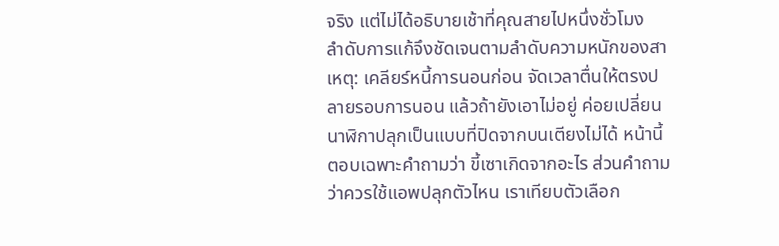จริง แต่ไม่ได้อธิบายเช้าที่คุณสายไปหนึ่งชั่วโมง
ลำดับการแก้จึงชัดเจนตามลำดับความหนักของสาเหตุ: เคลียร์หนี้การนอนก่อน จัดเวลาตื่นให้ตรงปลายรอบการนอน แล้วถ้ายังเอาไม่อยู่ ค่อยเปลี่ยนนาฬิกาปลุกเป็นแบบที่ปิดจากบนเตียงไม่ได้ หน้านี้ตอบเฉพาะคำถามว่า ขี้เซาเกิดจากอะไร ส่วนคำถามว่าควรใช้แอพปลุกตัวไหน เราเทียบตัวเลือก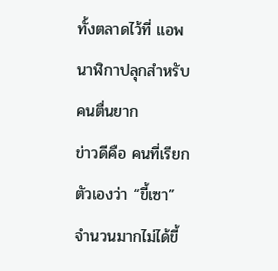ทั้งตลาดไว้ที่ แอพนาฬิกาปลุกสำหรับคนตื่นยาก
ข่าวดีคือ คนที่เรียกตัวเองว่า “ขี้เซา” จำนวนมากไม่ได้ขี้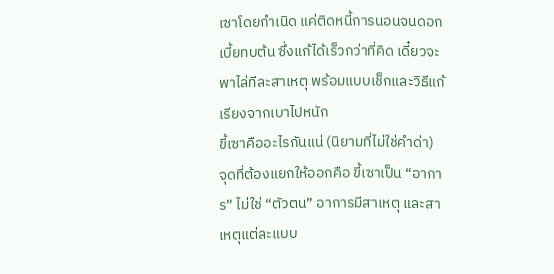เซาโดยกำเนิด แค่ติดหนี้การนอนจนดอกเบี้ยทบต้น ซึ่งแก้ได้เร็วกว่าที่คิด เดี๋ยวจะพาไล่ทีละสาเหตุ พร้อมแบบเช็กและวิธีแก้เรียงจากเบาไปหนัก
ขี้เซาคืออะไรกันแน่ (นิยามที่ไม่ใช่คำด่า)
จุดที่ต้องแยกให้ออกคือ ขี้เซาเป็น “อาการ” ไม่ใช่ “ตัวตน” อาการมีสาเหตุ และสาเหตุแต่ละแบบ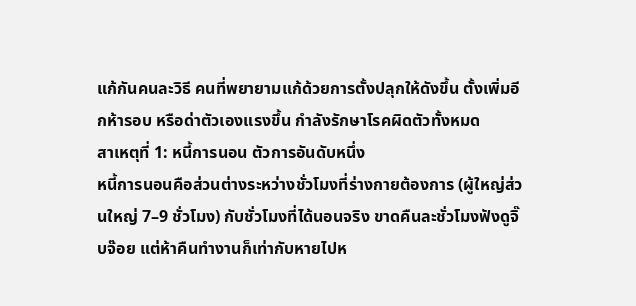แก้กันคนละวิธี คนที่พยายามแก้ด้วยการตั้งปลุกให้ดังขึ้น ตั้งเพิ่มอีกห้ารอบ หรือด่าตัวเองแรงขึ้น กำลังรักษาโรคผิดตัวทั้งหมด
สาเหตุที่ 1: หนี้การนอน ตัวการอันดับหนึ่ง
หนี้การนอนคือส่วนต่างระหว่างชั่วโมงที่ร่างกายต้องการ (ผู้ใหญ่ส่วนใหญ่ 7–9 ชั่วโมง) กับชั่วโมงที่ได้นอนจริง ขาดคืนละชั่วโมงฟังดูจิ๊บจ๊อย แต่ห้าคืนทำงานก็เท่ากับหายไปห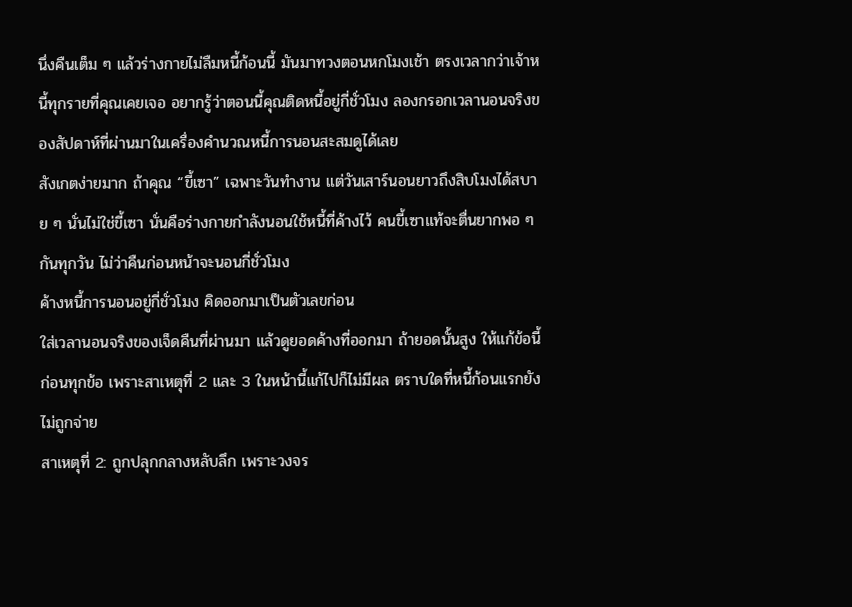นึ่งคืนเต็ม ๆ แล้วร่างกายไม่ลืมหนี้ก้อนนี้ มันมาทวงตอนหกโมงเช้า ตรงเวลากว่าเจ้าหนี้ทุกรายที่คุณเคยเจอ อยากรู้ว่าตอนนี้คุณติดหนี้อยู่กี่ชั่วโมง ลองกรอกเวลานอนจริงของสัปดาห์ที่ผ่านมาในเครื่องคำนวณหนี้การนอนสะสมดูได้เลย
สังเกตง่ายมาก ถ้าคุณ “ขี้เซา” เฉพาะวันทำงาน แต่วันเสาร์นอนยาวถึงสิบโมงได้สบาย ๆ นั่นไม่ใช่ขี้เซา นั่นคือร่างกายกำลังนอนใช้หนี้ที่ค้างไว้ คนขี้เซาแท้จะตื่นยากพอ ๆ กันทุกวัน ไม่ว่าคืนก่อนหน้าจะนอนกี่ชั่วโมง
ค้างหนี้การนอนอยู่กี่ชั่วโมง คิดออกมาเป็นตัวเลขก่อน
ใส่เวลานอนจริงของเจ็ดคืนที่ผ่านมา แล้วดูยอดค้างที่ออกมา ถ้ายอดนั้นสูง ให้แก้ข้อนี้ก่อนทุกข้อ เพราะสาเหตุที่ 2 และ 3 ในหน้านี้แก้ไปก็ไม่มีผล ตราบใดที่หนี้ก้อนแรกยังไม่ถูกจ่าย
สาเหตุที่ 2: ถูกปลุกกลางหลับลึก เพราะวงจร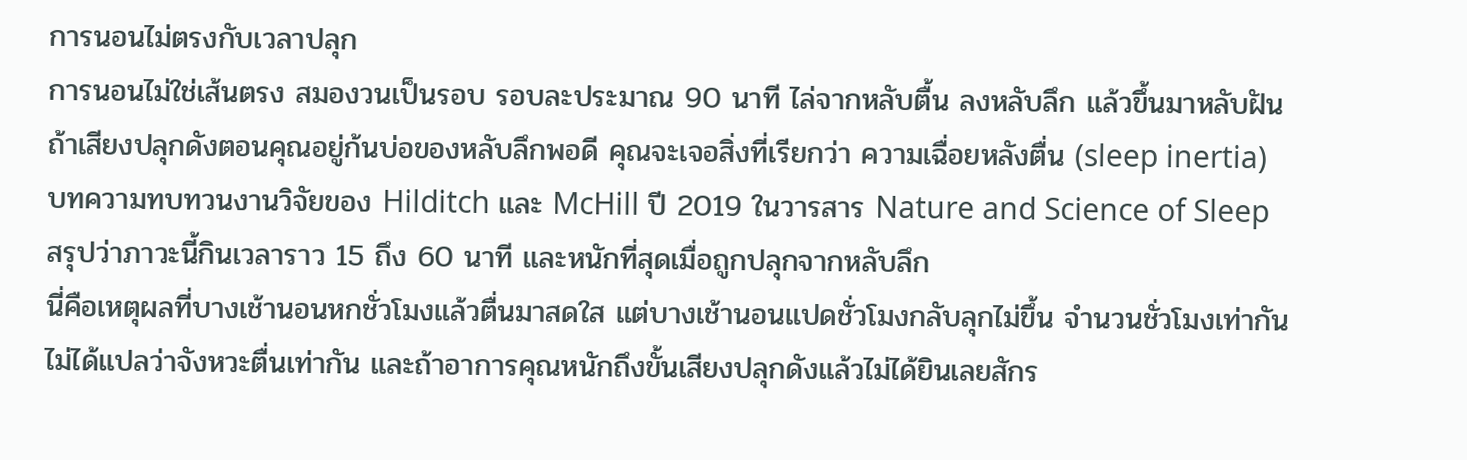การนอนไม่ตรงกับเวลาปลุก
การนอนไม่ใช่เส้นตรง สมองวนเป็นรอบ รอบละประมาณ 90 นาที ไล่จากหลับตื้น ลงหลับลึก แล้วขึ้นมาหลับฝัน ถ้าเสียงปลุกดังตอนคุณอยู่ก้นบ่อของหลับลึกพอดี คุณจะเจอสิ่งที่เรียกว่า ความเฉื่อยหลังตื่น (sleep inertia) บทความทบทวนงานวิจัยของ Hilditch และ McHill ปี 2019 ในวารสาร Nature and Science of Sleep สรุปว่าภาวะนี้กินเวลาราว 15 ถึง 60 นาที และหนักที่สุดเมื่อถูกปลุกจากหลับลึก
นี่คือเหตุผลที่บางเช้านอนหกชั่วโมงแล้วตื่นมาสดใส แต่บางเช้านอนแปดชั่วโมงกลับลุกไม่ขึ้น จำนวนชั่วโมงเท่ากันไม่ได้แปลว่าจังหวะตื่นเท่ากัน และถ้าอาการคุณหนักถึงขั้นเสียงปลุกดังแล้วไม่ได้ยินเลยสักร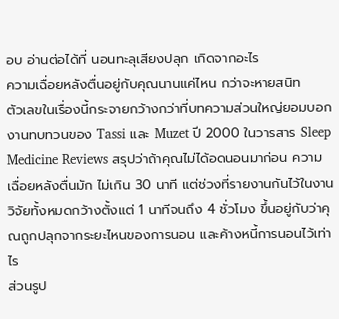อบ อ่านต่อได้ที่ นอนทะลุเสียงปลุก เกิดจากอะไร
ความเฉื่อยหลังตื่นอยู่กับคุณนานแค่ไหน กว่าจะหายสนิท
ตัวเลขในเรื่องนี้กระจายกว้างกว่าที่บทความส่วนใหญ่ยอมบอก งานทบทวนของ Tassi และ Muzet ปี 2000 ในวารสาร Sleep Medicine Reviews สรุปว่าถ้าคุณไม่ได้อดนอนมาก่อน ความเฉื่อยหลังตื่นมัก ไม่เกิน 30 นาที แต่ช่วงที่รายงานกันไว้ในงานวิจัยทั้งหมดกว้างตั้งแต่ 1 นาทีจนถึง 4 ชั่วโมง ขึ้นอยู่กับว่าคุณถูกปลุกจากระยะไหนของการนอน และค้างหนี้การนอนไว้เท่าไร
ส่วนรูป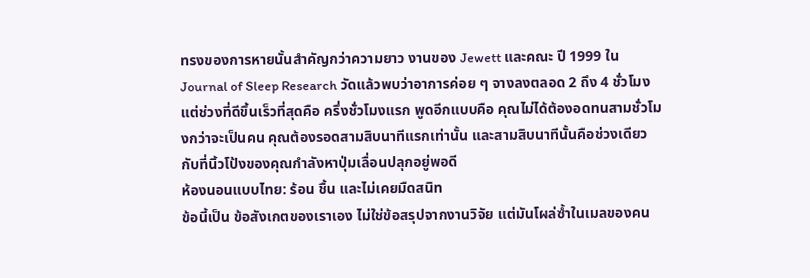ทรงของการหายนั้นสำคัญกว่าความยาว งานของ Jewett และคณะ ปี 1999 ใน Journal of Sleep Research วัดแล้วพบว่าอาการค่อย ๆ จางลงตลอด 2 ถึง 4 ชั่วโมง แต่ช่วงที่ดีขึ้นเร็วที่สุดคือ ครึ่งชั่วโมงแรก พูดอีกแบบคือ คุณไม่ได้ต้องอดทนสามชั่วโมงกว่าจะเป็นคน คุณต้องรอดสามสิบนาทีแรกเท่านั้น และสามสิบนาทีนั้นคือช่วงเดียวกับที่นิ้วโป้งของคุณกำลังหาปุ่มเลื่อนปลุกอยู่พอดี
ห้องนอนแบบไทย: ร้อน ชื้น และไม่เคยมืดสนิท
ข้อนี้เป็น ข้อสังเกตของเราเอง ไม่ใช่ข้อสรุปจากงานวิจัย แต่มันโผล่ซ้ำในเมลของคน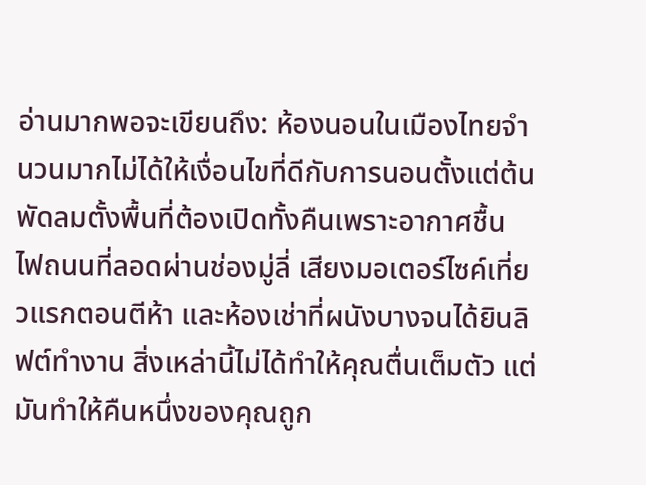อ่านมากพอจะเขียนถึง: ห้องนอนในเมืองไทยจำนวนมากไม่ได้ให้เงื่อนไขที่ดีกับการนอนตั้งแต่ต้น พัดลมตั้งพื้นที่ต้องเปิดทั้งคืนเพราะอากาศชื้น ไฟถนนที่ลอดผ่านช่องมู่ลี่ เสียงมอเตอร์ไซค์เที่ยวแรกตอนตีห้า และห้องเช่าที่ผนังบางจนได้ยินลิฟต์ทำงาน สิ่งเหล่านี้ไม่ได้ทำให้คุณตื่นเต็มตัว แต่มันทำให้คืนหนึ่งของคุณถูก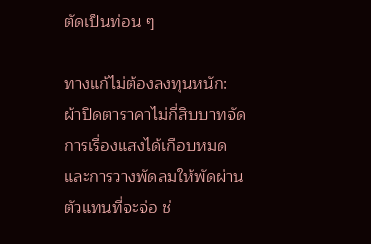ตัดเป็นท่อน ๆ

ทางแก้ไม่ต้องลงทุนหนัก: ผ้าปิดตาราคาไม่กี่สิบบาทจัดการเรื่องแสงได้เกือบหมด และการวางพัดลมให้พัดผ่านตัวแทนที่จะจ่อ ช่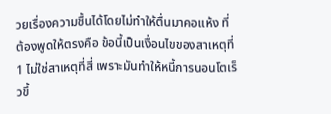วยเรื่องความชื้นได้โดยไม่ทำให้ตื่นมาคอแห้ง ที่ต้องพูดให้ตรงคือ ข้อนี้เป็นเงื่อนไขของสาเหตุที่ 1 ไม่ใช่สาเหตุที่สี่ เพราะมันทำให้หนี้การนอนโตเร็วขึ้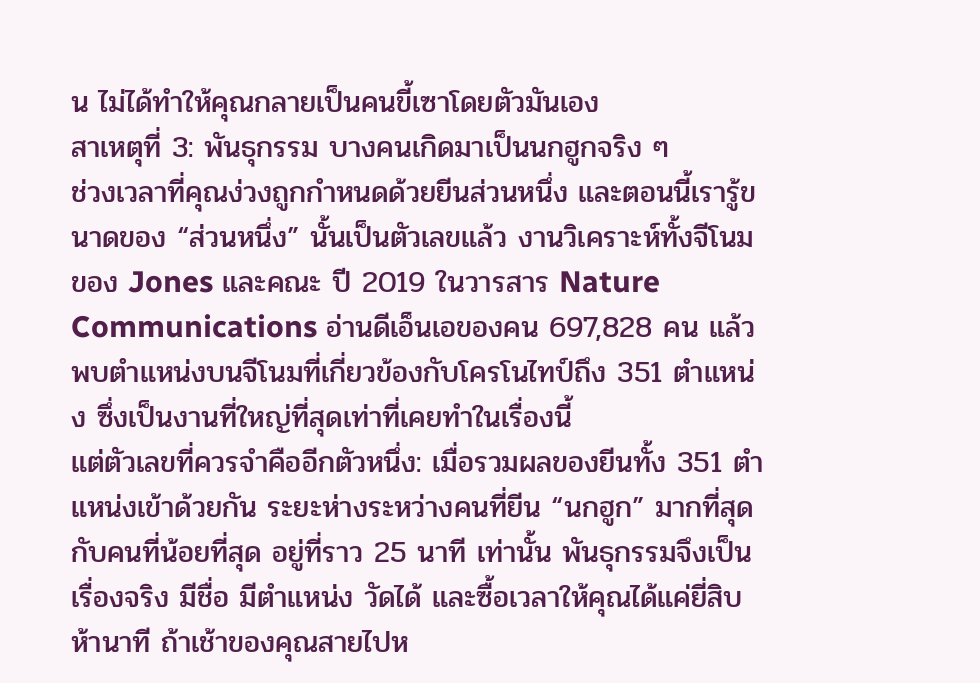น ไม่ได้ทำให้คุณกลายเป็นคนขี้เซาโดยตัวมันเอง
สาเหตุที่ 3: พันธุกรรม บางคนเกิดมาเป็นนกฮูกจริง ๆ
ช่วงเวลาที่คุณง่วงถูกกำหนดด้วยยีนส่วนหนึ่ง และตอนนี้เรารู้ขนาดของ “ส่วนหนึ่ง” นั้นเป็นตัวเลขแล้ว งานวิเคราะห์ทั้งจีโนมของ Jones และคณะ ปี 2019 ในวารสาร Nature Communications อ่านดีเอ็นเอของคน 697,828 คน แล้วพบตำแหน่งบนจีโนมที่เกี่ยวข้องกับโครโนไทป์ถึง 351 ตำแหน่ง ซึ่งเป็นงานที่ใหญ่ที่สุดเท่าที่เคยทำในเรื่องนี้
แต่ตัวเลขที่ควรจำคืออีกตัวหนึ่ง: เมื่อรวมผลของยีนทั้ง 351 ตำแหน่งเข้าด้วยกัน ระยะห่างระหว่างคนที่ยีน “นกฮูก” มากที่สุดกับคนที่น้อยที่สุด อยู่ที่ราว 25 นาที เท่านั้น พันธุกรรมจึงเป็นเรื่องจริง มีชื่อ มีตำแหน่ง วัดได้ และซื้อเวลาให้คุณได้แค่ยี่สิบห้านาที ถ้าเช้าของคุณสายไปห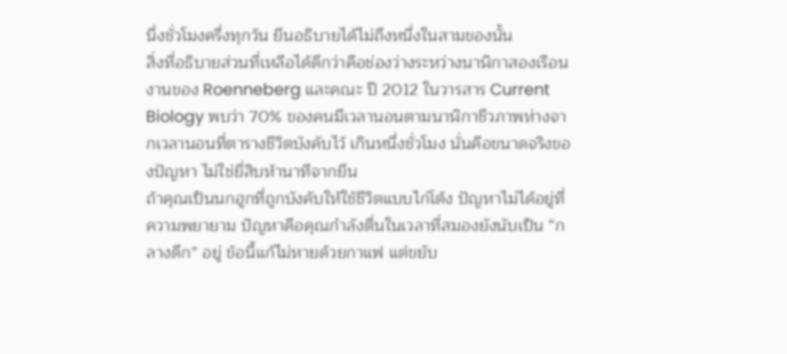นึ่งชั่วโมงครึ่งทุกวัน ยีนอธิบายได้ไม่ถึงหนึ่งในสามของนั้น
สิ่งที่อธิบายส่วนที่เหลือได้ดีกว่าคือช่องว่างระหว่างนาฬิกาสองเรือน งานของ Roenneberg และคณะ ปี 2012 ในวารสาร Current Biology พบว่า 70% ของคนมีเวลานอนตามนาฬิกาชีวภาพห่างจากเวลานอนที่ตารางชีวิตบังคับไว้ เกินหนึ่งชั่วโมง นั่นคือขนาดจริงของปัญหา ไม่ใช่ยี่สิบห้านาทีจากยีน
ถ้าคุณเป็นนกฮูกที่ถูกบังคับให้ใช้ชีวิตแบบไก่โต้ง ปัญหาไม่ได้อยู่ที่ความพยายาม ปัญหาคือคุณกำลังตื่นในเวลาที่สมองยังนับเป็น “กลางดึก” อยู่ ข้อนี้แก้ไม่หายด้วยกาแฟ แต่ขยับ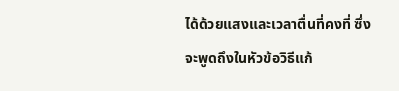ได้ด้วยแสงและเวลาตื่นที่คงที่ ซึ่งจะพูดถึงในหัวข้อวิธีแก้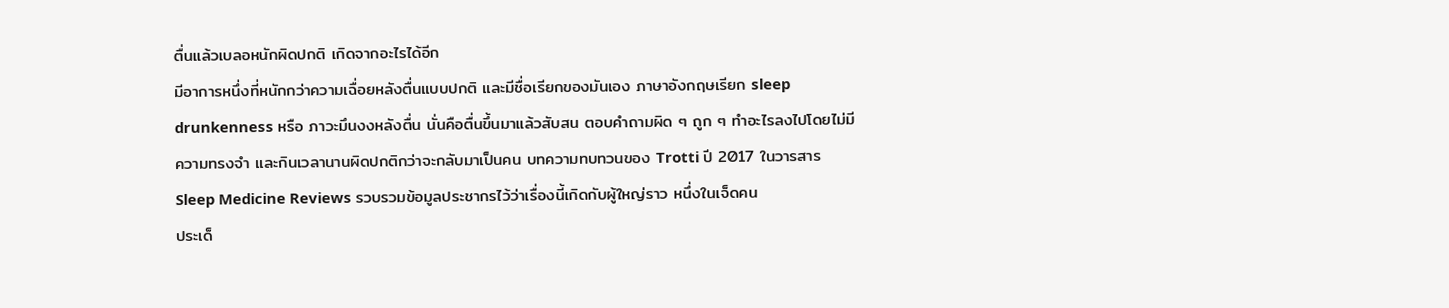ตื่นแล้วเบลอหนักผิดปกติ เกิดจากอะไรได้อีก
มีอาการหนึ่งที่หนักกว่าความเฉื่อยหลังตื่นแบบปกติ และมีชื่อเรียกของมันเอง ภาษาอังกฤษเรียก sleep drunkenness หรือ ภาวะมึนงงหลังตื่น นั่นคือตื่นขึ้นมาแล้วสับสน ตอบคำถามผิด ๆ ถูก ๆ ทำอะไรลงไปโดยไม่มีความทรงจำ และกินเวลานานผิดปกติกว่าจะกลับมาเป็นคน บทความทบทวนของ Trotti ปี 2017 ในวารสาร Sleep Medicine Reviews รวบรวมข้อมูลประชากรไว้ว่าเรื่องนี้เกิดกับผู้ใหญ่ราว หนึ่งในเจ็ดคน
ประเด็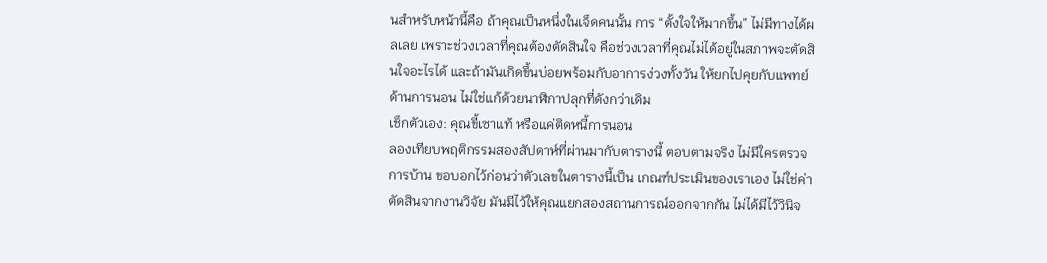นสำหรับหน้านี้คือ ถ้าคุณเป็นหนึ่งในเจ็ดคนนั้น การ “ตั้งใจให้มากขึ้น” ไม่มีทางได้ผลเลย เพราะช่วงเวลาที่คุณต้องตัดสินใจ คือช่วงเวลาที่คุณไม่ได้อยู่ในสภาพจะตัดสินใจอะไรได้ และถ้ามันเกิดขึ้นบ่อยพร้อมกับอาการง่วงทั้งวัน ให้ยกไปคุยกับแพทย์ด้านการนอน ไม่ใช่แก้ด้วยนาฬิกาปลุกที่ดังกว่าเดิม
เช็กตัวเอง: คุณขี้เซาแท้ หรือแค่ติดหนี้การนอน
ลองเทียบพฤติกรรมสองสัปดาห์ที่ผ่านมากับตารางนี้ ตอบตามจริง ไม่มีใครตรวจการบ้าน ขอบอกไว้ก่อนว่าตัวเลขในตารางนี้เป็น เกณฑ์ประเมินของเราเอง ไม่ใช่ค่าตัดสินจากงานวิจัย มันมีไว้ให้คุณแยกสองสถานการณ์ออกจากกัน ไม่ได้มีไว้วินิจ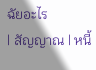ฉัยอะไร
| สัญญาณ | หนี้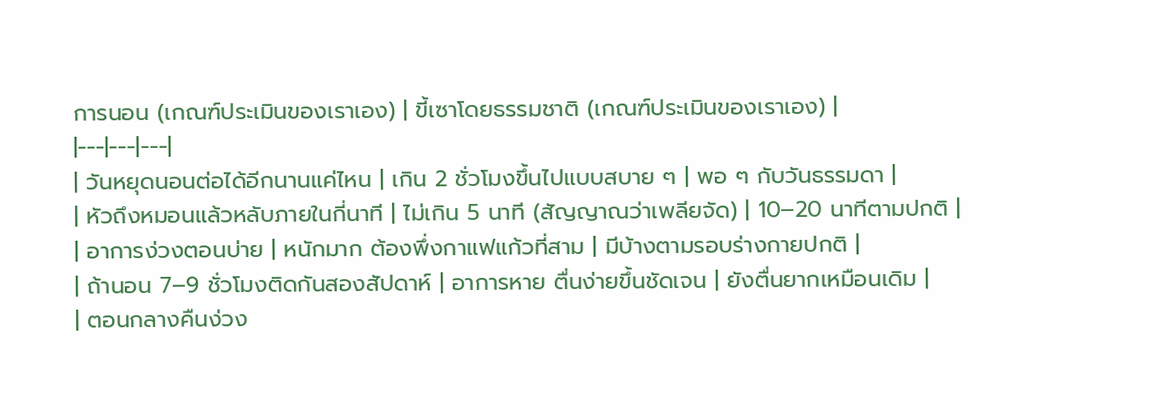การนอน (เกณฑ์ประเมินของเราเอง) | ขี้เซาโดยธรรมชาติ (เกณฑ์ประเมินของเราเอง) |
|---|---|---|
| วันหยุดนอนต่อได้อีกนานแค่ไหน | เกิน 2 ชั่วโมงขึ้นไปแบบสบาย ๆ | พอ ๆ กับวันธรรมดา |
| หัวถึงหมอนแล้วหลับภายในกี่นาที | ไม่เกิน 5 นาที (สัญญาณว่าเพลียจัด) | 10–20 นาทีตามปกติ |
| อาการง่วงตอนบ่าย | หนักมาก ต้องพึ่งกาแฟแก้วที่สาม | มีบ้างตามรอบร่างกายปกติ |
| ถ้านอน 7–9 ชั่วโมงติดกันสองสัปดาห์ | อาการหาย ตื่นง่ายขึ้นชัดเจน | ยังตื่นยากเหมือนเดิม |
| ตอนกลางคืนง่วง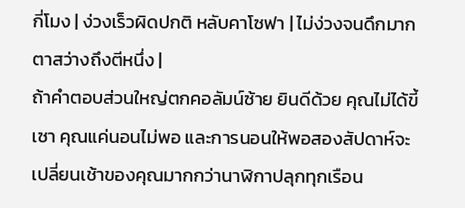กี่โมง | ง่วงเร็วผิดปกติ หลับคาโซฟา | ไม่ง่วงจนดึกมาก ตาสว่างถึงตีหนึ่ง |
ถ้าคำตอบส่วนใหญ่ตกคอลัมน์ซ้าย ยินดีด้วย คุณไม่ได้ขี้เซา คุณแค่นอนไม่พอ และการนอนให้พอสองสัปดาห์จะเปลี่ยนเช้าของคุณมากกว่านาฬิกาปลุกทุกเรือน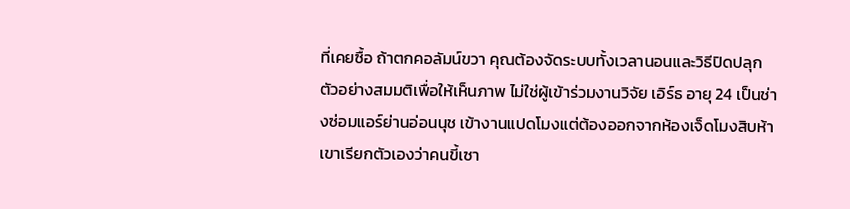ที่เคยซื้อ ถ้าตกคอลัมน์ขวา คุณต้องจัดระบบทั้งเวลานอนและวิธีปิดปลุก
ตัวอย่างสมมติเพื่อให้เห็นภาพ ไม่ใช่ผู้เข้าร่วมงานวิจัย เอิร์ธ อายุ 24 เป็นช่างซ่อมแอร์ย่านอ่อนนุช เข้างานแปดโมงแต่ต้องออกจากห้องเจ็ดโมงสิบห้า เขาเรียกตัวเองว่าคนขี้เซา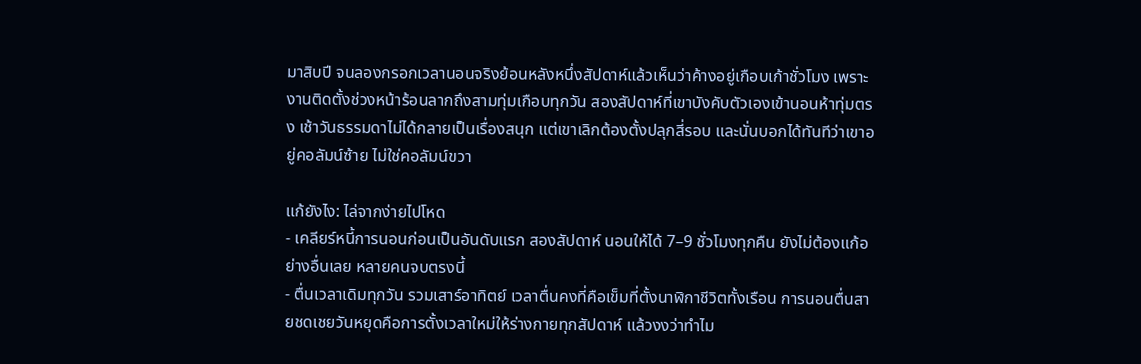มาสิบปี จนลองกรอกเวลานอนจริงย้อนหลังหนึ่งสัปดาห์แล้วเห็นว่าค้างอยู่เกือบเก้าชั่วโมง เพราะงานติดตั้งช่วงหน้าร้อนลากถึงสามทุ่มเกือบทุกวัน สองสัปดาห์ที่เขาบังคับตัวเองเข้านอนห้าทุ่มตรง เช้าวันธรรมดาไม่ได้กลายเป็นเรื่องสนุก แต่เขาเลิกต้องตั้งปลุกสี่รอบ และนั่นบอกได้ทันทีว่าเขาอยู่คอลัมน์ซ้าย ไม่ใช่คอลัมน์ขวา

แก้ยังไง: ไล่จากง่ายไปโหด
- เคลียร์หนี้การนอนก่อนเป็นอันดับแรก สองสัปดาห์ นอนให้ได้ 7–9 ชั่วโมงทุกคืน ยังไม่ต้องแก้อย่างอื่นเลย หลายคนจบตรงนี้
- ตื่นเวลาเดิมทุกวัน รวมเสาร์อาทิตย์ เวลาตื่นคงที่คือเข็มที่ตั้งนาฬิกาชีวิตทั้งเรือน การนอนตื่นสายชดเชยวันหยุดคือการตั้งเวลาใหม่ให้ร่างกายทุกสัปดาห์ แล้วงงว่าทำไม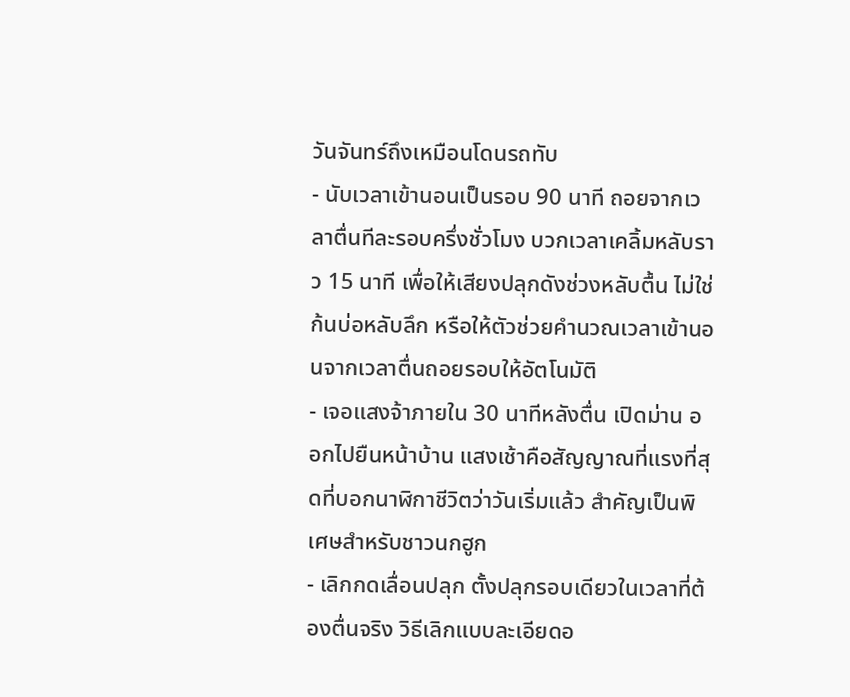วันจันทร์ถึงเหมือนโดนรถทับ
- นับเวลาเข้านอนเป็นรอบ 90 นาที ถอยจากเวลาตื่นทีละรอบครึ่งชั่วโมง บวกเวลาเคลิ้มหลับราว 15 นาที เพื่อให้เสียงปลุกดังช่วงหลับตื้น ไม่ใช่ก้นบ่อหลับลึก หรือให้ตัวช่วยคำนวณเวลาเข้านอนจากเวลาตื่นถอยรอบให้อัตโนมัติ
- เจอแสงจ้าภายใน 30 นาทีหลังตื่น เปิดม่าน ออกไปยืนหน้าบ้าน แสงเช้าคือสัญญาณที่แรงที่สุดที่บอกนาฬิกาชีวิตว่าวันเริ่มแล้ว สำคัญเป็นพิเศษสำหรับชาวนกฮูก
- เลิกกดเลื่อนปลุก ตั้งปลุกรอบเดียวในเวลาที่ต้องตื่นจริง วิธีเลิกแบบละเอียดอ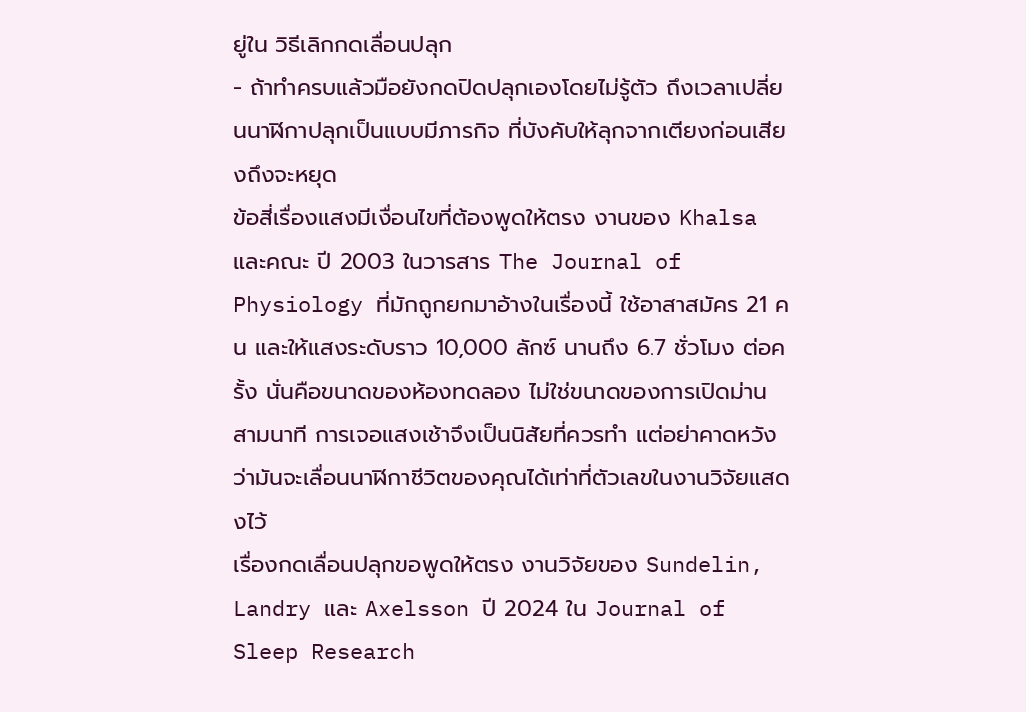ยู่ใน วิธีเลิกกดเลื่อนปลุก
- ถ้าทำครบแล้วมือยังกดปิดปลุกเองโดยไม่รู้ตัว ถึงเวลาเปลี่ยนนาฬิกาปลุกเป็นแบบมีภารกิจ ที่บังคับให้ลุกจากเตียงก่อนเสียงถึงจะหยุด
ข้อสี่เรื่องแสงมีเงื่อนไขที่ต้องพูดให้ตรง งานของ Khalsa และคณะ ปี 2003 ในวารสาร The Journal of Physiology ที่มักถูกยกมาอ้างในเรื่องนี้ ใช้อาสาสมัคร 21 คน และให้แสงระดับราว 10,000 ลักซ์ นานถึง 6.7 ชั่วโมง ต่อครั้ง นั่นคือขนาดของห้องทดลอง ไม่ใช่ขนาดของการเปิดม่านสามนาที การเจอแสงเช้าจึงเป็นนิสัยที่ควรทำ แต่อย่าคาดหวังว่ามันจะเลื่อนนาฬิกาชีวิตของคุณได้เท่าที่ตัวเลขในงานวิจัยแสดงไว้
เรื่องกดเลื่อนปลุกขอพูดให้ตรง งานวิจัยของ Sundelin, Landry และ Axelsson ปี 2024 ใน Journal of Sleep Research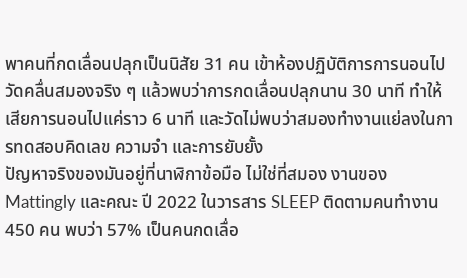พาคนที่กดเลื่อนปลุกเป็นนิสัย 31 คน เข้าห้องปฏิบัติการการนอนไปวัดคลื่นสมองจริง ๆ แล้วพบว่าการกดเลื่อนปลุกนาน 30 นาที ทำให้เสียการนอนไปแค่ราว 6 นาที และวัดไม่พบว่าสมองทำงานแย่ลงในการทดสอบคิดเลข ความจำ และการยับยั้ง
ปัญหาจริงของมันอยู่ที่นาฬิกาข้อมือ ไม่ใช่ที่สมอง งานของ Mattingly และคณะ ปี 2022 ในวารสาร SLEEP ติดตามคนทำงาน 450 คน พบว่า 57% เป็นคนกดเลื่อ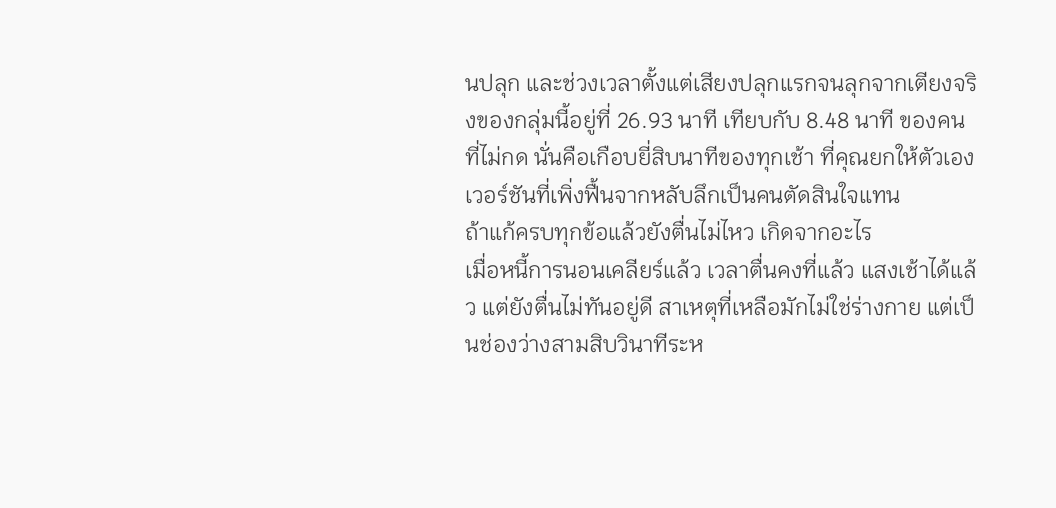นปลุก และช่วงเวลาตั้งแต่เสียงปลุกแรกจนลุกจากเตียงจริงของกลุ่มนี้อยู่ที่ 26.93 นาที เทียบกับ 8.48 นาที ของคนที่ไม่กด นั่นคือเกือบยี่สิบนาทีของทุกเช้า ที่คุณยกให้ตัวเองเวอร์ชันที่เพิ่งฟื้นจากหลับลึกเป็นคนตัดสินใจแทน
ถ้าแก้ครบทุกข้อแล้วยังตื่นไม่ไหว เกิดจากอะไร
เมื่อหนี้การนอนเคลียร์แล้ว เวลาตื่นคงที่แล้ว แสงเช้าได้แล้ว แต่ยังตื่นไม่ทันอยู่ดี สาเหตุที่เหลือมักไม่ใช่ร่างกาย แต่เป็นช่องว่างสามสิบวินาทีระห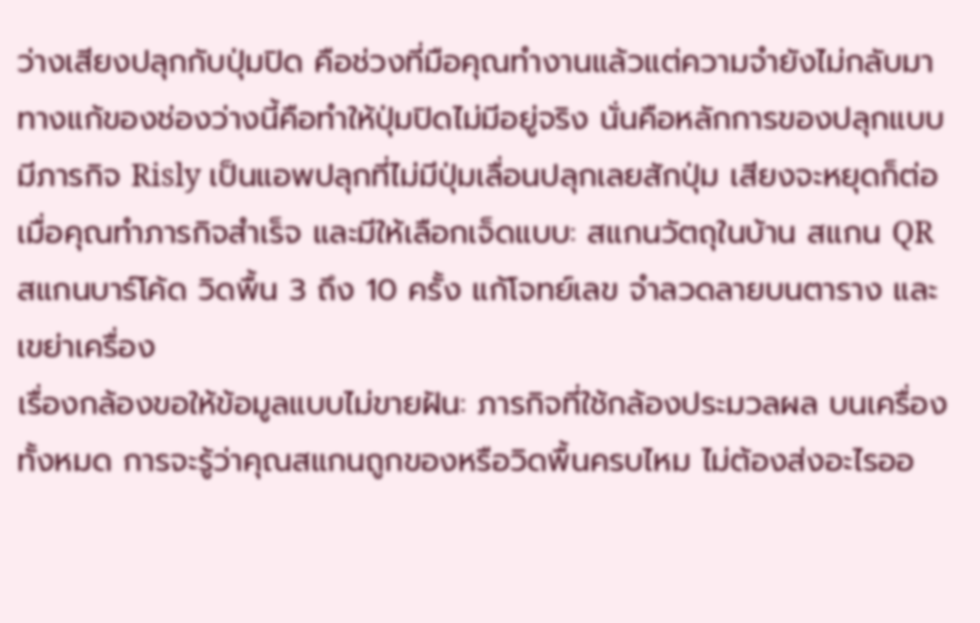ว่างเสียงปลุกกับปุ่มปิด คือช่วงที่มือคุณทำงานแล้วแต่ความจำยังไม่กลับมา ทางแก้ของช่องว่างนี้คือทำให้ปุ่มปิดไม่มีอยู่จริง นั่นคือหลักการของปลุกแบบมีภารกิจ Risly เป็นแอพปลุกที่ไม่มีปุ่มเลื่อนปลุกเลยสักปุ่ม เสียงจะหยุดก็ต่อเมื่อคุณทำภารกิจสำเร็จ และมีให้เลือกเจ็ดแบบ: สแกนวัตถุในบ้าน สแกน QR สแกนบาร์โค้ด วิดพื้น 3 ถึง 10 ครั้ง แก้โจทย์เลข จำลวดลายบนตาราง และเขย่าเครื่อง
เรื่องกล้องขอให้ข้อมูลแบบไม่ขายฝัน: ภารกิจที่ใช้กล้องประมวลผล บนเครื่อง ทั้งหมด การจะรู้ว่าคุณสแกนถูกของหรือวิดพื้นครบไหม ไม่ต้องส่งอะไรออ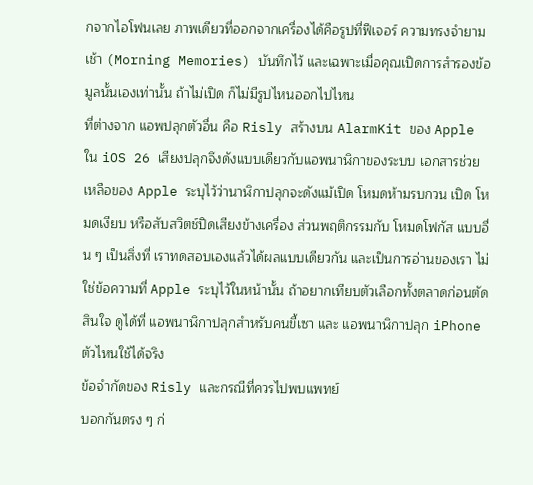กจากไอโฟนเลย ภาพเดียวที่ออกจากเครื่องได้คือรูปที่ฟีเจอร์ ความทรงจำยามเช้า (Morning Memories) บันทึกไว้ และเฉพาะเมื่อคุณเปิดการสำรองข้อมูลนั้นเองเท่านั้น ถ้าไม่เปิด ก็ไม่มีรูปไหนออกไปไหน
ที่ต่างจาก แอพปลุกตัวอื่น คือ Risly สร้างบน AlarmKit ของ Apple ใน iOS 26 เสียงปลุกจึงดังแบบเดียวกับแอพนาฬิกาของระบบ เอกสารช่วยเหลือของ Apple ระบุไว้ว่านาฬิกาปลุกจะดังแม้เปิด โหมดห้ามรบกวน เปิด โหมดเงียบ หรือสับสวิตช์ปิดเสียงข้างเครื่อง ส่วนพฤติกรรมกับ โหมดโฟกัส แบบอื่น ๆ เป็นสิ่งที่ เราทดสอบเองแล้วได้ผลแบบเดียวกัน และเป็นการอ่านของเรา ไม่ใช่ข้อความที่ Apple ระบุไว้ในหน้านั้น ถ้าอยากเทียบตัวเลือกทั้งตลาดก่อนตัดสินใจ ดูได้ที่ แอพนาฬิกาปลุกสำหรับคนขี้เซา และ แอพนาฬิกาปลุก iPhone ตัวไหนใช้ได้จริง
ข้อจำกัดของ Risly และกรณีที่ควรไปพบแพทย์
บอกกันตรง ๆ ก่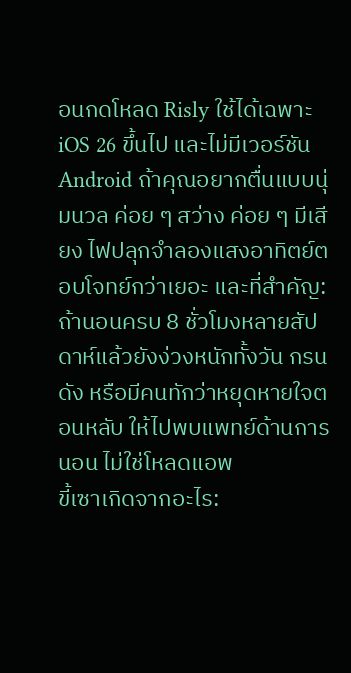อนกดโหลด Risly ใช้ได้เฉพาะ iOS 26 ขึ้นไป และไม่มีเวอร์ชัน Android ถ้าคุณอยากตื่นแบบนุ่มนวล ค่อย ๆ สว่าง ค่อย ๆ มีเสียง ไฟปลุกจำลองแสงอาทิตย์ตอบโจทย์กว่าเยอะ และที่สำคัญ: ถ้านอนครบ 8 ชั่วโมงหลายสัปดาห์แล้วยังง่วงหนักทั้งวัน กรนดัง หรือมีคนทักว่าหยุดหายใจตอนหลับ ให้ไปพบแพทย์ด้านการนอน ไม่ใช่โหลดแอพ
ขี้เซาเกิดจากอะไร: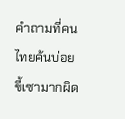คำถามที่คนไทยค้นบ่อย
ขี้เซามากผิด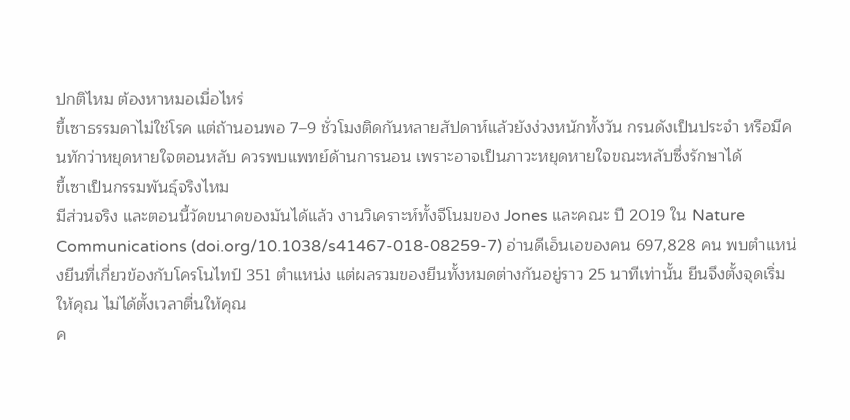ปกติไหม ต้องหาหมอเมื่อไหร่
ขี้เซาธรรมดาไม่ใช่โรค แต่ถ้านอนพอ 7–9 ชั่วโมงติดกันหลายสัปดาห์แล้วยังง่วงหนักทั้งวัน กรนดังเป็นประจำ หรือมีคนทักว่าหยุดหายใจตอนหลับ ควรพบแพทย์ด้านการนอน เพราะอาจเป็นภาวะหยุดหายใจขณะหลับซึ่งรักษาได้
ขี้เซาเป็นกรรมพันธุ์จริงไหม
มีส่วนจริง และตอนนี้วัดขนาดของมันได้แล้ว งานวิเคราะห์ทั้งจีโนมของ Jones และคณะ ปี 2019 ใน Nature Communications (doi.org/10.1038/s41467-018-08259-7) อ่านดีเอ็นเอของคน 697,828 คน พบตำแหน่งยีนที่เกี่ยวข้องกับโครโนไทป์ 351 ตำแหน่ง แต่ผลรวมของยีนทั้งหมดต่างกันอยู่ราว 25 นาทีเท่านั้น ยีนจึงตั้งจุดเริ่มให้คุณ ไม่ได้ตั้งเวลาตื่นให้คุณ
ค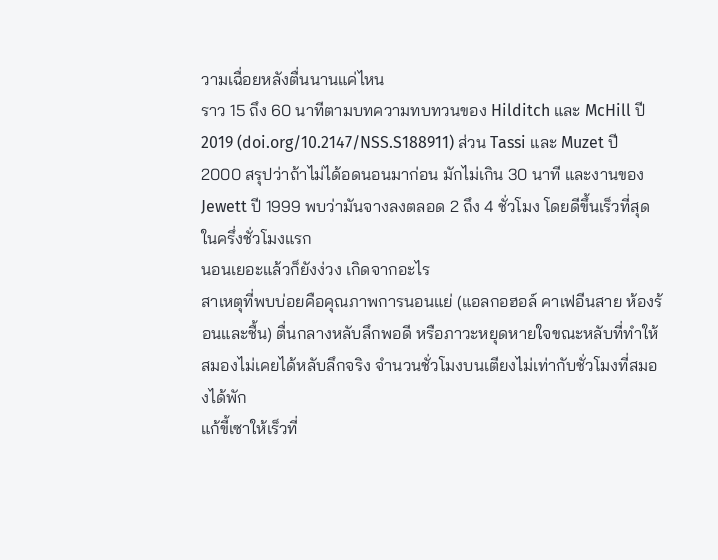วามเฉื่อยหลังตื่นนานแค่ไหน
ราว 15 ถึง 60 นาทีตามบทความทบทวนของ Hilditch และ McHill ปี 2019 (doi.org/10.2147/NSS.S188911) ส่วน Tassi และ Muzet ปี 2000 สรุปว่าถ้าไม่ได้อดนอนมาก่อน มักไม่เกิน 30 นาที และงานของ Jewett ปี 1999 พบว่ามันจางลงตลอด 2 ถึง 4 ชั่วโมง โดยดีขึ้นเร็วที่สุดในครึ่งชั่วโมงแรก
นอนเยอะแล้วก็ยังง่วง เกิดจากอะไร
สาเหตุที่พบบ่อยคือคุณภาพการนอนแย่ (แอลกอฮอล์ คาเฟอีนสาย ห้องร้อนและชื้น) ตื่นกลางหลับลึกพอดี หรือภาวะหยุดหายใจขณะหลับที่ทำให้สมองไม่เคยได้หลับลึกจริง จำนวนชั่วโมงบนเตียงไม่เท่ากับชั่วโมงที่สมองได้พัก
แก้ขี้เซาให้เร็วที่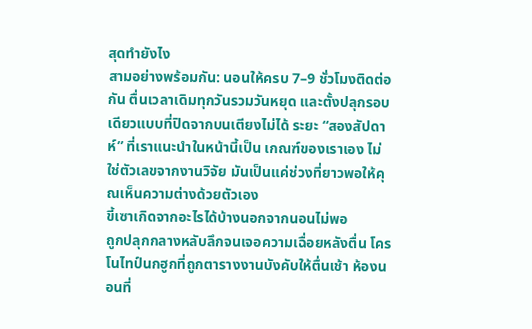สุดทำยังไง
สามอย่างพร้อมกัน: นอนให้ครบ 7–9 ชั่วโมงติดต่อกัน ตื่นเวลาเดิมทุกวันรวมวันหยุด และตั้งปลุกรอบเดียวแบบที่ปิดจากบนเตียงไม่ได้ ระยะ “สองสัปดาห์” ที่เราแนะนำในหน้านี้เป็น เกณฑ์ของเราเอง ไม่ใช่ตัวเลขจากงานวิจัย มันเป็นแค่ช่วงที่ยาวพอให้คุณเห็นความต่างด้วยตัวเอง
ขี้เซาเกิดจากอะไรได้บ้างนอกจากนอนไม่พอ
ถูกปลุกกลางหลับลึกจนเจอความเฉื่อยหลังตื่น โครโนไทป์นกฮูกที่ถูกตารางงานบังคับให้ตื่นเช้า ห้องนอนที่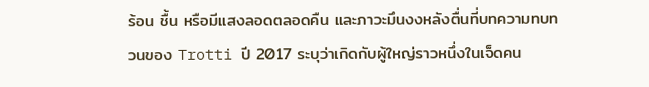ร้อน ชื้น หรือมีแสงลอดตลอดคืน และภาวะมึนงงหลังตื่นที่บทความทบทวนของ Trotti ปี 2017 ระบุว่าเกิดกับผู้ใหญ่ราวหนึ่งในเจ็ดคน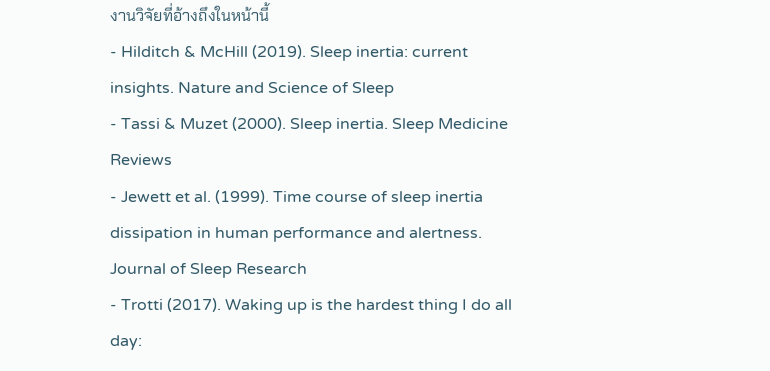งานวิจัยที่อ้างถึงในหน้านี้
- Hilditch & McHill (2019). Sleep inertia: current insights. Nature and Science of Sleep
- Tassi & Muzet (2000). Sleep inertia. Sleep Medicine Reviews
- Jewett et al. (1999). Time course of sleep inertia dissipation in human performance and alertness. Journal of Sleep Research
- Trotti (2017). Waking up is the hardest thing I do all day: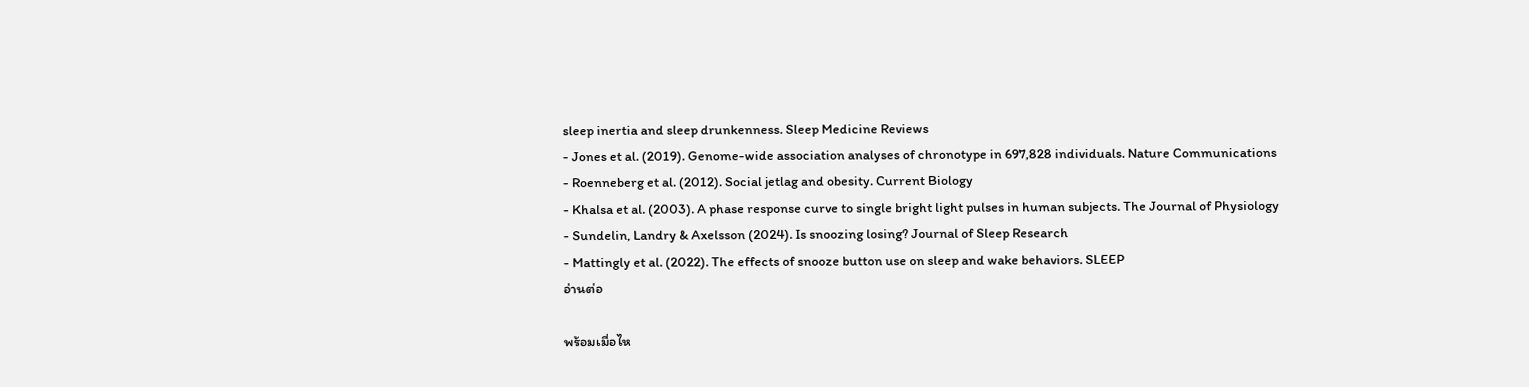sleep inertia and sleep drunkenness. Sleep Medicine Reviews
- Jones et al. (2019). Genome-wide association analyses of chronotype in 697,828 individuals. Nature Communications
- Roenneberg et al. (2012). Social jetlag and obesity. Current Biology
- Khalsa et al. (2003). A phase response curve to single bright light pulses in human subjects. The Journal of Physiology
- Sundelin, Landry & Axelsson (2024). Is snoozing losing? Journal of Sleep Research
- Mattingly et al. (2022). The effects of snooze button use on sleep and wake behaviors. SLEEP
อ่านต่อ

พร้อมเมื่อไห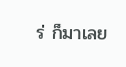ร่ ก็มาเลย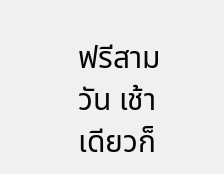ฟรีสามวัน เช้าเดียวก็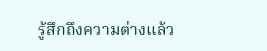รู้สึกถึงความต่างแล้ว